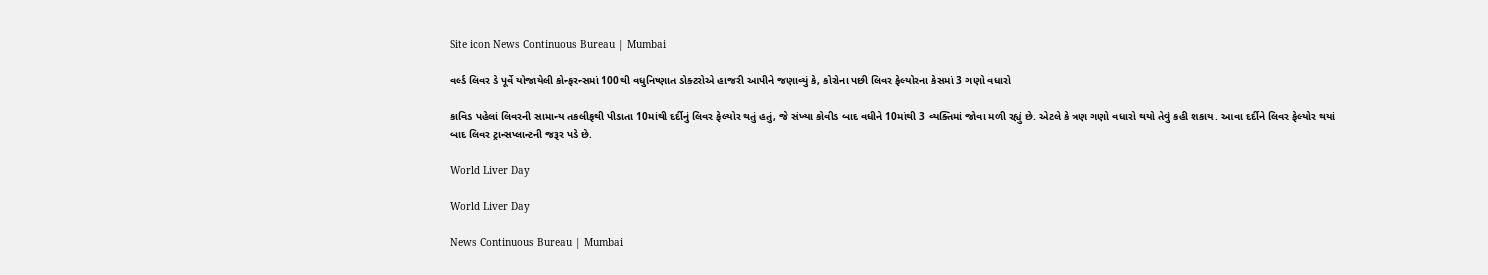Site icon News Continuous Bureau | Mumbai

વર્લ્ડ લિવર ડે પૂર્વે યોજાયેલી કોન્ફરન્સમાં 100થી વધુનિષ્ણાત ડોક્ટરોએ હાજરી આપીને જણાવ્યું કે, કોરોના પછી લિવર ફેલ્યોરના કેસમાં 3 ગણો વધારો

કાવિડ પહેલાં લિવરની સામાન્ય તકલીફથી પીડાતા 10માંથી દર્દીનું લિવર ફેલ્યોર થતું હતું, જે સંખ્યા કોવીડ બાદ વધીને 10માંથી 3 વ્યક્તિમાં જોવા મળી રહ્યું છે. એટલે કે ત્રણ ગણો વધારો થયો તેવું કહી શકાય. આવા દર્દીને લિવર ફેલ્યોર થયાં બાદ લિવર ટ્રાન્સપ્લાન્ટની જરૂર પડે છે.

World Liver Day

World Liver Day

News Continuous Bureau | Mumbai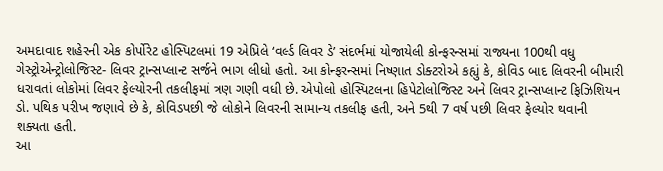અમદાવાદ શહેરની એક કોર્પોરેટ હોસ્પિટલમાં 19 એપ્રિલે ‘વર્લ્ડ લિવર ડે’ સંદર્ભમાં યોજાયેલી કોન્ફરન્સમાં રાજ્યના 100થી વધુ ગેસ્ટ્રોએન્ટ્રોલોજિસ્ટ- લિવર ટ્રાન્સપ્લાન્ટ સર્જને ભાગ લીધો હતો. આ કોન્ફરન્સમાં નિષ્ણાત ડોક્ટરોએ કહ્યું કે, કોવિડ બાદ લિવરની બીમારી ધરાવતાં લોકોમાં લિવર ફેલ્યોરની તકલીફમાં ત્રણ ગણી વધી છે. એપોલો હોસ્પિટલના હિપેટોલોજિસ્ટ અને લિવર ટ્રાન્સપ્લાન્ટ ફિઝિશિયન ડો. પથિક પરીખ જણાવે છે કે, કોવિડપછી જે લોકોને લિવરની સામાન્ય તકલીફ હતી, અને 5થી 7 વર્ષ પછી લિવર ફેલ્યોર થવાની શક્યતા હતી.
આ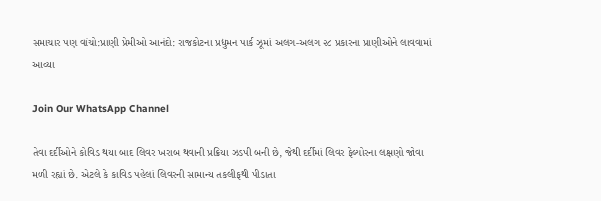સમાચાર પણ વાંચો:પ્રાણી પ્રેમીઓ આનંદો: રાજકોટના પ્રદ્યુમન પાર્ક ઝૂમાં અલગ-અલગ ૨૮ પ્રકારના પ્રાણીઓને લાવવામાં આવ્યા

Join Our WhatsApp Channel

તેવા દર્દીઓને કોવિડ થયા બાદ લિવર ખરાબ થવાની પ્રક્રિયા ઝડપી બની છે, જેથી દર્દીમાં લિવર ફેલ્યોરના લક્ષણો જોવા મળી રહ્યાં છે. એટલે કે કાવિડ પહેલાં લિવરની સામાન્ય તકલીફથી પીડાતા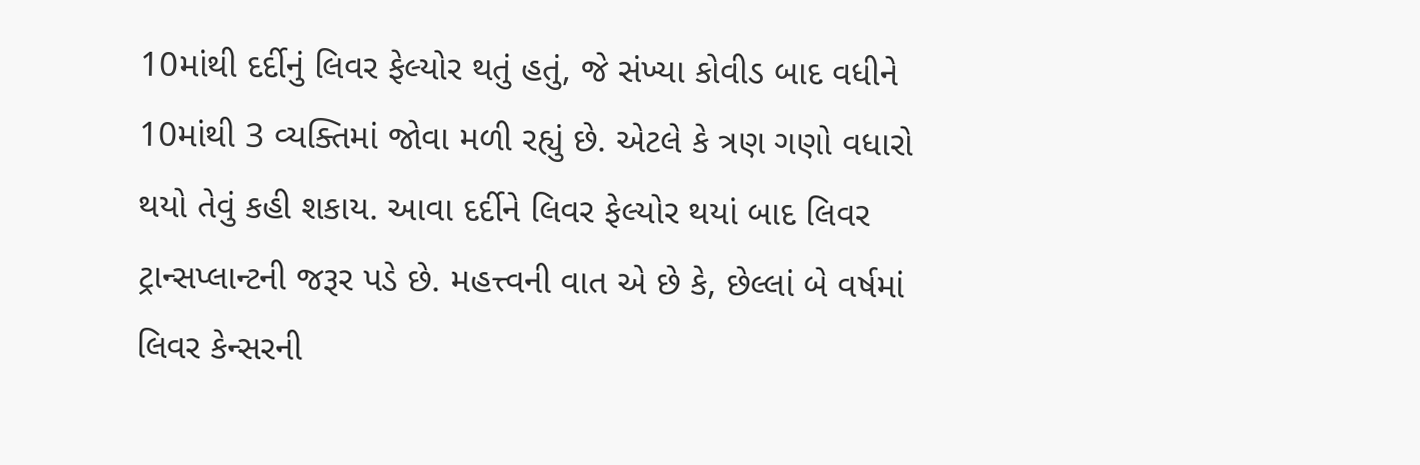10માંથી દર્દીનું લિવર ફેલ્યોર થતું હતું, જે સંખ્યા કોવીડ બાદ વધીને 10માંથી 3 વ્યક્તિમાં જોવા મળી રહ્યું છે. એટલે કે ત્રણ ગણો વધારો થયો તેવું કહી શકાય. આવા દર્દીને લિવર ફેલ્યોર થયાં બાદ લિવર ટ્રાન્સપ્લાન્ટની જરૂર પડે છે. મહત્ત્વની વાત એ છે કે, છેલ્લાં બે વર્ષમાં લિવર કેન્સરની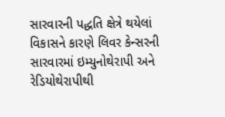સારવારની પદ્ધતિ ક્ષેત્રે થયેલાં વિકાસને કારણે લિવર કેન્સરની સારવારમાં ઇમ્યુનોથેરાપી અને રેડિયોથેરાપીથી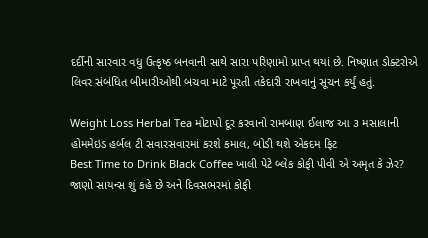દર્દીની સારવાર વધુ ઉત્કૃષ્ઠ બનવાની સાથે સારા પરિણામો પ્રાપ્ત થયાં છે. નિષ્ણાત ડોક્ટરોએ લિવર સંબંધિત બીમારીઓથી બચવા માટે પૂરતી તકેદારી રાખવાનું સૂચન કર્યું હતું.

Weight Loss Herbal Tea મોટાપો દૂર કરવાનો રામબાણ ઈલાજ આ ૩ મસાલાની હોમમેઇડ હર્બલ ટી સવારસવારમાં કરશે કમાલ, બોડી થશે એકદમ ફિટ
Best Time to Drink Black Coffee ખાલી પેટે બ્લેક કોફી પીવી એ અમૃત કે ઝેર? જાણો સાયન્સ શું કહે છે અને દિવસભરમાં કોફી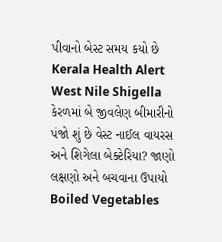પીવાનો બેસ્ટ સમય કયો છે
Kerala Health Alert West Nile Shigella કેરળમાં બે જીવલેણ બીમારીનો પંજો શું છે વેસ્ટ નાઈલ વાયરસ અને શિગેલા બેક્ટેરિયા? જાણો લક્ષણો અને બચવાના ઉપાયો
Boiled Vegetables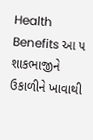Health Benefits આ ૫ શાકભાજીને ઉકાળીને ખાવાથી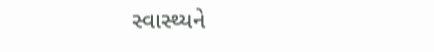સ્વાસ્થ્યને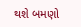થશે બમણો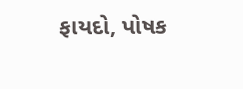ફાયદો, પોષક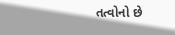તત્વોનો છે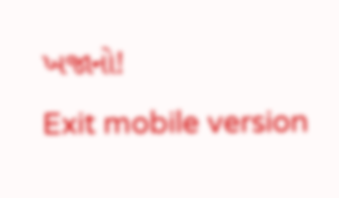ખજાનો!
Exit mobile version